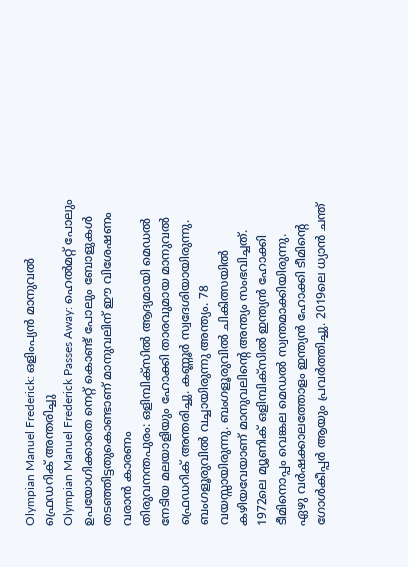Olympian Manuel Frederick: ഒളിംപ്യൻ മാനുവൽ ഫ്രെഡറിക് അന്തരിച്ചു
Olympian Manuel Frederick Passes Away: ഹെൽമറ്റ് പോലും ഉപയോഗിക്കാതെ നെറ്റ് കൊണ്ട് പോലും ബോളുകൾ തടഞ്ഞിട്ടതുകൊണ്ടാണ് മാനുവലിന് ഈ വിശേഷണം വരാൻ കാരണം
തിരുവനന്തപുരം: ഒളിമ്പിക്സിൽ ആദ്യമായി മെഡൽ നേടിയ മലയാളിയും ഹോക്കി താരവുമായ മാനുവൽ ഫ്രെഡറിക് അന്തരിച്ചു. കണ്ണൂർ സ്വദേശിയായിരുന്നു. ബംഗളൂരുവിൽ വച്ചായിരുന്നു അന്ത്യം. 78 വയസ്സായിരുന്നു. ബംഗളൂരുവിൽ ചികിത്സയിൽ കഴിയവേയാണ് മാനുവലിന്റെ അന്ത്യം സംഭവിച്ചത്. 1972ലെ മ്യൂണിക് ഒളിമ്പിക്സിൽ ഇന്ത്യൻ ഹോക്കി ടീമിനൊപ്പം വെങ്കല മെഡൽ സ്വന്തമാക്കിയിരുന്നു.
ഏഴു വർഷക്കാലത്തോളം ഇന്ത്യൻ ഹോക്കി ടീമിന്റെ ഗോൾകീപ്പർ ആയും പ്രവർത്തിച്ചു. 2019ലെ ധ്യാൻ ചന്ത്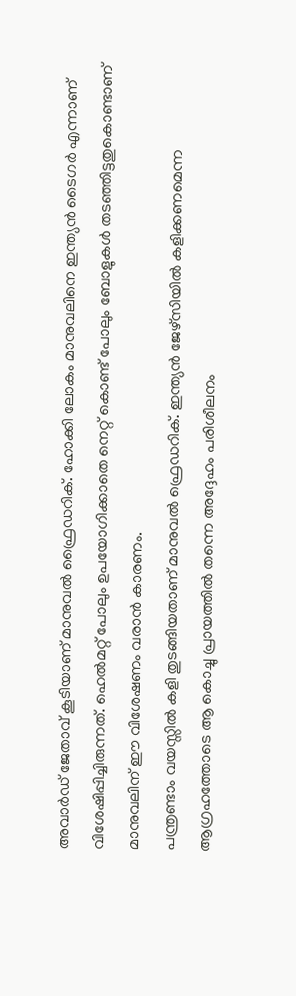അവാർഡ് ജേതാവ് കൂടിയാണ് മാനുവൽ ഫ്രൈഡറിക്. ഹോക്കി ലോകം മാനുവലിനെ ഇന്ത്യൻ ടൈഗർ എന്നാണ് വിശേഷിപ്പിച്ചിരുന്നത്. ഹെൽമറ്റ് പോലും ഉപയോഗിക്കാതെ നെറ്റ് കൊണ്ട് പോലും ബോളുകൾ തടഞ്ഞിട്ടതുകൊണ്ടാണ് മാനുവലിന് ഈ വിശേഷണം വരാൻ കാരണം.
പന്ത്രണ്ടാം വയസ്സിൽ കളി തുടങ്ങിയതാണ് മാനുവൽ ഫ്രെഡറിക്. ഇന്ത്യൻ ജേഴ്സിയിൽ കളിക്കണമെന്ന ആഗ്രഹത്തോടെ ആ കൊച്ചു പ്രായത്തിൽ തന്നെ അദ്ദേഹം പരിശീലനം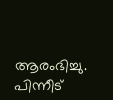ആരംഭിച്ചു. പിന്നീട്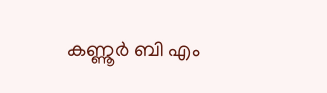കണ്ണൂർ ബി എം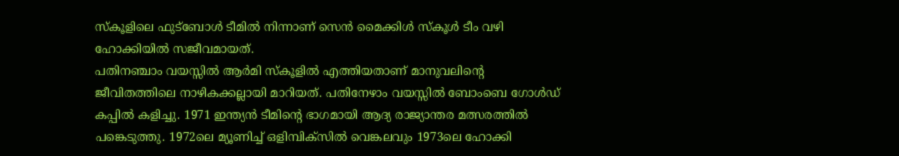സ്കൂളിലെ ഫുട്ബോൾ ടീമിൽ നിന്നാണ് സെൻ മൈക്കിൾ സ്കൂൾ ടീം വഴി ഹോക്കിയിൽ സജീവമായത്.
പതിനഞ്ചാം വയസ്സിൽ ആർമി സ്കൂളിൽ എത്തിയതാണ് മാനുവലിന്റെ ജീവിതത്തിലെ നാഴികക്കല്ലായി മാറിയത്. പതിനേഴാം വയസ്സിൽ ബോംബെ ഗോൾഡ് കപ്പിൽ കളിച്ചു. 1971 ഇന്ത്യൻ ടീമിന്റെ ഭാഗമായി ആദ്യ രാജ്യാന്തര മത്സരത്തിൽ പങ്കെടുത്തു. 1972ലെ മ്യൂണിച്ച് ഒളിമ്പിക്സിൽ വെങ്കലവും 1973ലെ ഹോക്കി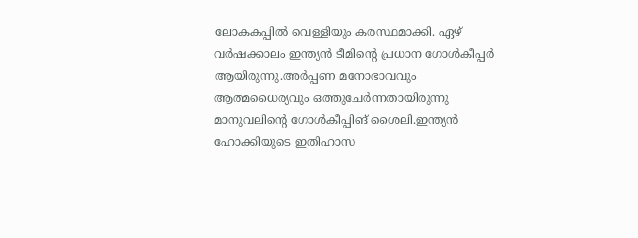ലോകകപ്പിൽ വെള്ളിയും കരസ്ഥമാക്കി. ഏഴ് വർഷക്കാലം ഇന്ത്യൻ ടീമിന്റെ പ്രധാന ഗോൾകീപ്പർ ആയിരുന്നു.അർപ്പണ മനോഭാവവും ആത്മധൈര്യവും ഒത്തുചേർന്നതായിരുന്നു മാനുവലിന്റെ ഗോൾകീപ്പിങ് ശൈലി.ഇന്ത്യൻ ഹോക്കിയുടെ ഇതിഹാസ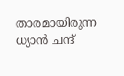താരമായിരുന്ന ധ്യാൻ ചന്ദ്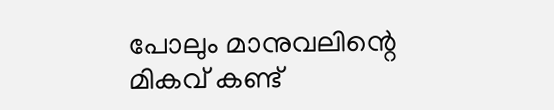പോലും മാനുവലിന്റെ മികവ് കണ്ട്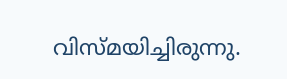വിസ്മയിച്ചിരുന്നു.